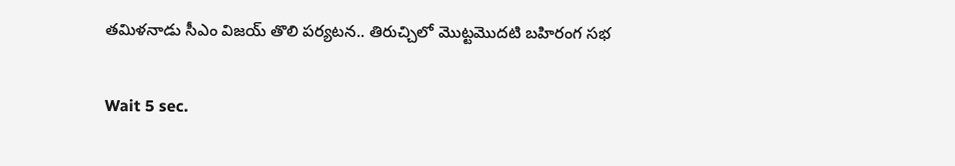తమిళనాడు సీఎం విజయ్ తొలి పర్యటన.. తిరుచ్చిలో మొట్టమొదటి బహిరంగ సభ

Wait 5 sec.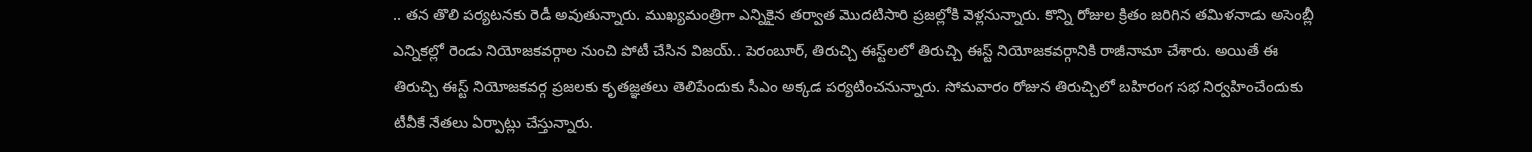.. తన తొలి పర్యటనకు రెడీ అవుతున్నారు. ముఖ్యమంత్రిగా ఎన్నికైన తర్వాత మొదటిసారి ప్రజల్లోకి వెళ్లనున్నారు. కొన్ని రోజుల క్రితం జరిగిన తమిళనాడు అసెంబ్లీ ఎన్నికల్లో రెండు నియోజకవర్గాల నుంచి పోటీ చేసిన విజయ్.. పెరంబూర్, తిరుచ్చి ఈస్ట్‌లలో తిరుచ్చి ఈస్ట్‌ నియోజకవర్గానికి రాజీనామా చేశారు. అయితే ఈ తిరుచ్చి ఈస్ట్ నియోజకవర్గ ప్రజలకు కృతజ్ఞతలు తెలిపేందుకు సీఎం అక్కడ పర్యటించనున్నారు. సోమవారం రోజున తిరుచ్చిలో బహిరంగ సభ నిర్వహించేందుకు టీవీకే నేతలు ఏర్పాట్లు చేస్తున్నారు.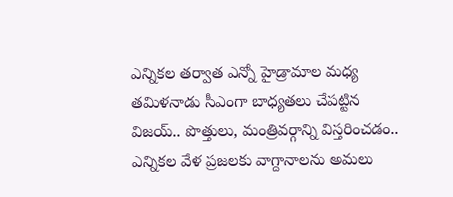ఎన్నికల తర్వాత ఎన్నో హైడ్రామాల మధ్య తమిళనాడు సీఎంగా బాధ్యతలు చేపట్టిన విజయ్.. పొత్తులు, మంత్రివర్గాన్ని విస్తరించడం.. ఎన్నికల వేళ ప్రజలకు వాగ్దానాలను అమలు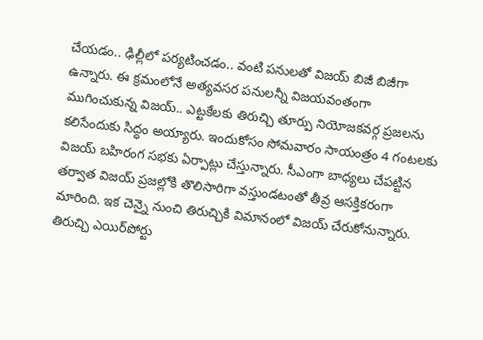చేయడం.. ఢిల్లీలో పర్యటించడం.. వంటి పనులతో విజయ్ బిజీ బిజీగా ఉన్నారు. ఈ క్రమంలోనే అత్యవసర పనులన్నీ విజయవంతంగా ముగించుకున్న విజయ్‌.. ఎట్టకేలకు తిరుచ్చి తూర్పు నియోజకవర్గ ప్రజలను కలిసేందుకు సిద్ధం అయ్యారు. ఇందుకోసం సోమవారం సాయంత్రం 4 గంటలకు విజయ్ బహిరంగ సభకు ఏర్పాట్లు చేస్తున్నారు. సీఎంగా బాధ్యలు చేపట్టిన తర్వాత విజయ్‌ ప్రజల్లోకి తొలిసారిగా వస్తుండటంతో తీవ్ర ఆసక్తికరంగా మారింది. ఇక చెన్నై నుంచి తిరుచ్చికి విమానంలో విజయ్‌ చేరుకోనున్నారు. తిరుచ్చి ఎయిర్‌పోర్టు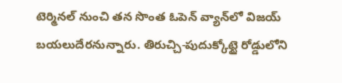టెర్మినల్‌ నుంచి తన సొంత ఓపెన్ వ్యాన్‌లో విజయ్ బయలుదేరనున్నారు. తిరుచ్చి-పుదుక్కోట్టై రోడ్డులోని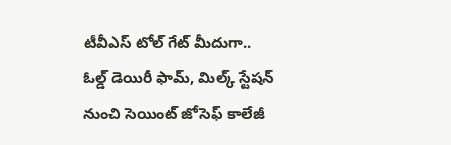టీవీఎస్‌ టోల్‌ గేట్ మీదుగా.. ఓల్డ్‌ డెయిరీ ఫామ్‌, మిల్క్‌ స్టేషన్‌ నుంచి సెయింట్‌ జోసెఫ్‌ కాలేజీ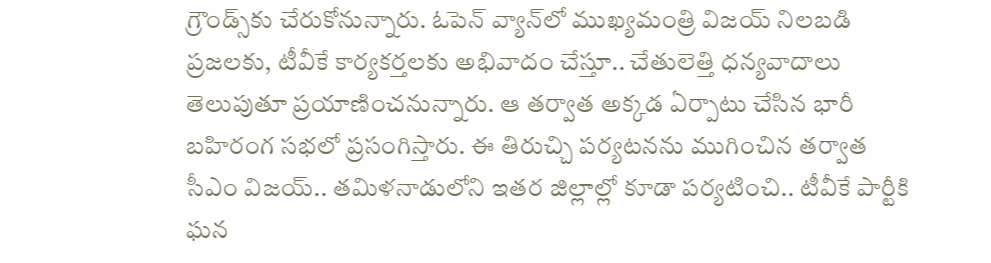గ్రౌండ్స్‌కు చేరుకోనున్నారు. ఓపెన్‌ వ్యాన్‌లో ముఖ్యమంత్రి విజయ్ నిలబడి ప్రజలకు, టీవీకే కార్యకర్తలకు అభివాదం చేస్తూ.. చేతులెత్తి ధన్యవాదాలు తెలుపుతూ ప్రయాణించనున్నారు. ఆ తర్వాత అక్కడ ఏర్పాటు చేసిన భారీ బహిరంగ సభలో ప్రసంగిస్తారు. ఈ తిరుచ్చి పర్యటనను ముగించిన తర్వాత సీఎం విజయ్.. తమిళనాడులోని ఇతర జిల్లాల్లో కూడా పర్యటించి.. టీవీకే పార్టీకి ఘన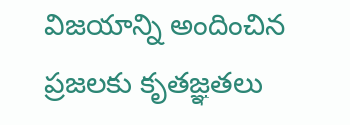విజయాన్ని అందించిన ప్రజలకు కృతజ్ఞతలు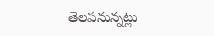తెలపనున్నట్లు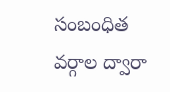సంబంధిత వర్గాల ద్వారా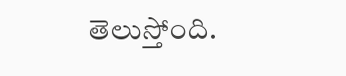తెలుస్తోంది.